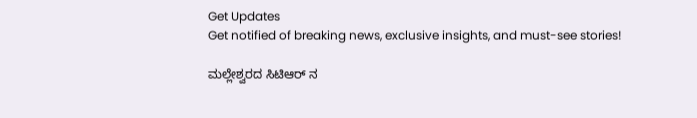Get Updates
Get notified of breaking news, exclusive insights, and must-see stories!

ಮಲ್ಲೇಶ್ವರದ ಸಿಟಿಆರ್ ನ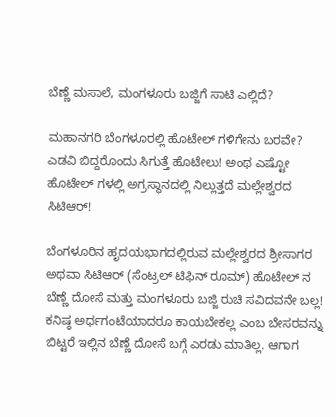ಬೆಣ್ಣೆ ಮಸಾಲೆ, ಮಂಗಳೂರು ಬಜ್ಜಿಗೆ ಸಾಟಿ ಎಲ್ಲಿದೆ?

ಮಹಾನಗರಿ ಬೆಂಗಳೂರಲ್ಲಿ ಹೊಟೇಲ್ ಗಳಿಗೇನು ಬರವೇ? ಎಡವಿ ಬಿದ್ದರೊಂದು ಸಿಗುತ್ತೆ ಹೊಟೇಲು! ಅಂಥ ಎಷ್ಟೋ ಹೊಟೇಲ್ ಗಳಲ್ಲಿ ಅಗ್ರಸ್ಥಾನದಲ್ಲಿ ನಿಲ್ಲುತ್ತದೆ ಮಲ್ಲೇಶ್ವರದ ಸಿಟಿಆರ್!

ಬೆಂಗಳೂರಿನ ಹೃದಯಭಾಗದಲ್ಲಿರುವ ಮಲ್ಲೇಶ್ವರದ ಶ್ರೀಸಾಗರ ಅಥವಾ ಸಿಟಿಆರ್ (ಸೆಂಟ್ರಲ್ ಟಿಫಿನ್ ರೂಮ್) ಹೊಟೇಲ್ ನ ಬೆಣ್ಣೆ ದೋಸೆ ಮತ್ತು ಮಂಗಳೂರು ಬಜ್ಜಿ ರುಚಿ ಸವಿದವನೇ ಬಲ್ಲ! ಕನಿಷ್ಠ ಅರ್ಧಗಂಟೆಯಾದರೂ ಕಾಯಬೇಕಲ್ಲ ಎಂಬ ಬೇಸರವನ್ನು ಬಿಟ್ಟರೆ ಇಲ್ಲಿನ ಬೆಣ್ಣೆ ದೋಸೆ ಬಗ್ಗೆ ಎರಡು ಮಾತಿಲ್ಲ. ಆಗಾಗ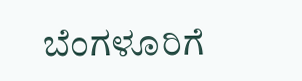ಬೆಂಗಳೂರಿಗೆ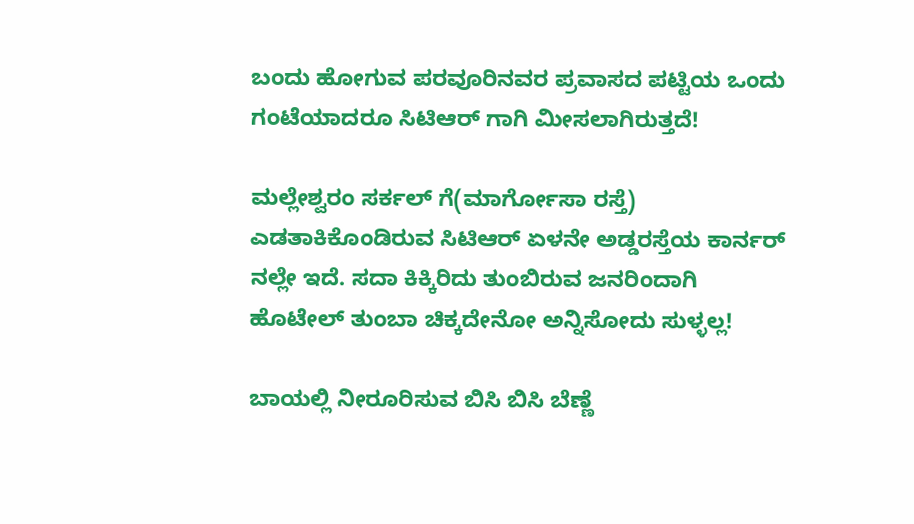ಬಂದು ಹೋಗುವ ಪರವೂರಿನವರ ಪ್ರವಾಸದ ಪಟ್ಟಿಯ ಒಂದು ಗಂಟೆಯಾದರೂ ಸಿಟಿಆರ್ ಗಾಗಿ ಮೀಸಲಾಗಿರುತ್ತದೆ!

ಮಲ್ಲೇಶ್ವರಂ ಸರ್ಕಲ್ ಗೆ(ಮಾರ್ಗೋಸಾ ರಸ್ತೆ) ಎಡತಾಕಿಕೊಂಡಿರುವ ಸಿಟಿಆರ್ ಏಳನೇ ಅಡ್ಡರಸ್ತೆಯ ಕಾರ್ನರ್ ನಲ್ಲೇ ಇದೆ. ಸದಾ ಕಿಕ್ಕಿರಿದು ತುಂಬಿರುವ ಜನರಿಂದಾಗಿ ಹೊಟೇಲ್ ತುಂಬಾ ಚಿಕ್ಕದೇನೋ ಅನ್ನಿಸೋದು ಸುಳ್ಳಲ್ಲ!

ಬಾಯಲ್ಲಿ ನೀರೂರಿಸುವ ಬಿಸಿ ಬಿಸಿ ಬೆಣ್ಣೆ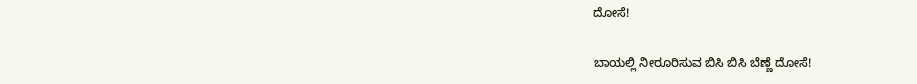ದೋಸೆ!

ಬಾಯಲ್ಲಿ ನೀರೂರಿಸುವ ಬಿಸಿ ಬಿಸಿ ಬೆಣ್ಣೆ ದೋಸೆ!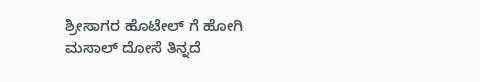ಶ್ರೀಸಾಗರ ಹೊಟೇಲ್ ಗೆ ಹೋಗಿ ಮಸಾಲ್ ದೋಸೆ ತಿನ್ನದೆ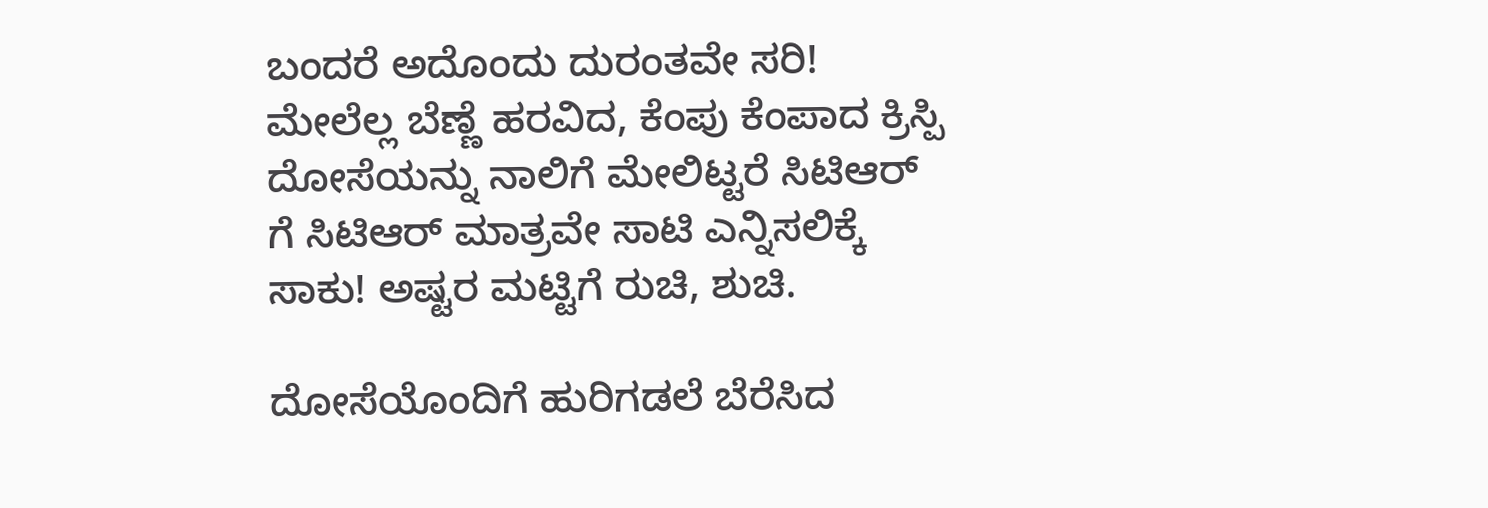ಬಂದರೆ ಅದೊಂದು ದುರಂತವೇ ಸರಿ! ಮೇಲೆಲ್ಲ ಬೆಣ್ಣೆ ಹರವಿದ, ಕೆಂಪು ಕೆಂಪಾದ ಕ್ರಿಸ್ಪಿ ದೋಸೆಯನ್ನು ನಾಲಿಗೆ ಮೇಲಿಟ್ಟರೆ ಸಿಟಿಆರ್ ಗೆ ಸಿಟಿಆರ್ ಮಾತ್ರವೇ ಸಾಟಿ ಎನ್ನಿಸಲಿಕ್ಕೆ ಸಾಕು! ಅಷ್ಟರ ಮಟ್ಟಿಗೆ ರುಚಿ, ಶುಚಿ.

ದೋಸೆಯೊಂದಿಗೆ ಹುರಿಗಡಲೆ ಬೆರೆಸಿದ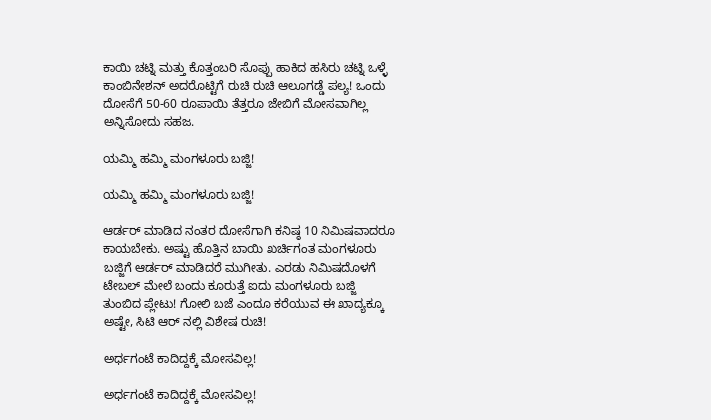ಕಾಯಿ ಚಟ್ನಿ ಮತ್ತು ಕೊತ್ತಂಬರಿ ಸೊಪ್ಪು ಹಾಕಿದ ಹಸಿರು ಚಟ್ನಿ ಒಳ್ಳೆ ಕಾಂಬಿನೇಶನ್ ಅದರೊಟ್ಟಿಗೆ ರುಚಿ ರುಚಿ ಆಲೂಗಡ್ಡೆ ಪಲ್ಯ! ಒಂದು ದೋಸೆಗೆ 50-60 ರೂಪಾಯಿ ತೆತ್ತರೂ ಜೇಬಿಗೆ ಮೋಸವಾಗಿಲ್ಲ ಅನ್ನಿಸೋದು ಸಹಜ.

ಯಮ್ಮಿ ಹಮ್ಮಿ ಮಂಗಳೂರು ಬಜ್ಜಿ!

ಯಮ್ಮಿ ಹಮ್ಮಿ ಮಂಗಳೂರು ಬಜ್ಜಿ!

ಆರ್ಡರ್ ಮಾಡಿದ ನಂತರ ದೋಸೆಗಾಗಿ ಕನಿಷ್ಠ 10 ನಿಮಿಷವಾದರೂ ಕಾಯಬೇಕು. ಅಷ್ಟು ಹೊತ್ತಿನ ಬಾಯಿ ಖರ್ಚಿಗಂತ ಮಂಗಳೂರು ಬಜ್ಜಿಗೆ ಆರ್ಡರ್ ಮಾಡಿದರೆ ಮುಗೀತು. ಎರಡು ನಿಮಿಷದೊಳಗೆ ಟೇಬಲ್ ಮೇಲೆ ಬಂದು ಕೂರುತ್ತೆ ಐದು ಮಂಗಳೂರು ಬಜ್ಜಿ ತುಂಬಿದ ಪ್ಲೇಟು! ಗೋಲಿ ಬಜೆ ಎಂದೂ ಕರೆಯುವ ಈ ಖಾದ್ಯಕ್ಕೂ ಅಷ್ಟೇ, ಸಿಟಿ ಆರ್ ನಲ್ಲಿ ವಿಶೇಷ ರುಚಿ!

ಅರ್ಧಗಂಟೆ ಕಾದಿದ್ದಕ್ಕೆ ಮೋಸವಿಲ್ಲ!

ಅರ್ಧಗಂಟೆ ಕಾದಿದ್ದಕ್ಕೆ ಮೋಸವಿಲ್ಲ!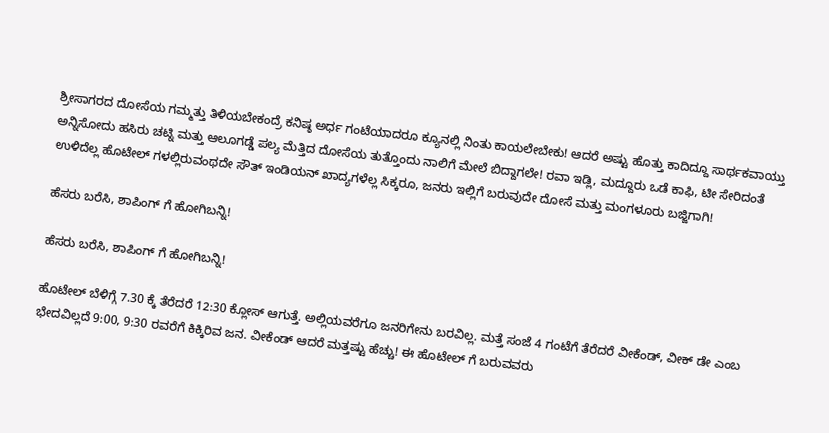ಶ್ರೀಸಾಗರದ ದೋಸೆಯ ಗಮ್ಮತ್ತು ತಿಳಿಯಬೇಕಂದ್ರೆ ಕನಿಷ್ಠ ಅರ್ಧ ಗಂಟೆಯಾದರೂ ಕ್ಯೂನಲ್ಲಿ ನಿಂತು ಕಾಯಲೇಬೇಕು! ಆದರೆ ಅಷ್ಟು ಹೊತ್ತು ಕಾದಿದ್ದೂ ಸಾರ್ಥಕವಾಯ್ತು ಅನ್ನಿಸೋದು ಹಸಿರು ಚಟ್ನಿ ಮತ್ತು ಆಲೂಗಡ್ಡೆ ಪಲ್ಯ ಮೆತ್ತಿದ ದೋಸೆಯ ತುತ್ತೊಂದು ನಾಲಿಗೆ ಮೇಲೆ ಬಿದ್ದಾಗಲೇ! ರವಾ ಇಡ್ಲಿ, ಮದ್ದೂರು ಒಡೆ ಕಾಫಿ, ಟೀ ಸೇರಿದಂತೆ ಉಳಿದೆಲ್ಲ ಹೊಟೇಲ್ ಗಳಲ್ಲಿರುವಂಥದೇ ಸೌತ್ ಇಂಡಿಯನ್ ಖಾದ್ಯಗಳೆಲ್ಲ ಸಿಕ್ಕರೂ, ಜನರು ಇಲ್ಲಿಗೆ ಬರುವುದೇ ದೋಸೆ ಮತ್ತು ಮಂಗಳೂರು ಬಜ್ಜಿಗಾಗಿ!

ಹೆಸರು ಬರೆಸಿ, ಶಾಪಿಂಗ್ ಗೆ ಹೋಗಿಬನ್ನಿ!

ಹೆಸರು ಬರೆಸಿ, ಶಾಪಿಂಗ್ ಗೆ ಹೋಗಿಬನ್ನಿ!

ಹೊಟೇಲ್ ಬೆಳಿಗ್ಗೆ 7.30 ಕ್ಕೆ ತೆರೆದರೆ 12:30 ಕ್ಲೋಸ್ ಆಗುತ್ತೆ. ಅಲ್ಲಿಯವರೆಗೂ ಜನರಿಗೇನು ಬರವಿಲ್ಲ. ಮತ್ತೆ ಸಂಜೆ 4 ಗಂಟೆಗೆ ತೆರೆದರೆ ವೀಕೆಂಡ್, ವೀಕ್ ಡೇ ಎಂಬ ಭೇದವಿಲ್ಲದೆ 9:00, 9:30 ರವರೆಗೆ ಕಿಕ್ಕಿರಿವ ಜನ. ವೀಕೆಂಡ್ ಆದರೆ ಮತ್ತಷ್ಟು ಹೆಚ್ಚು! ಈ ಹೊಟೇಲ್ ಗೆ ಬರುವವರು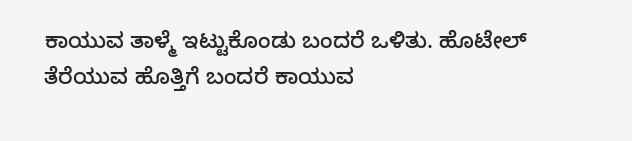ಕಾಯುವ ತಾಳ್ಮೆ ಇಟ್ಟುಕೊಂಡು ಬಂದರೆ ಒಳಿತು. ಹೊಟೇಲ್ ತೆರೆಯುವ ಹೊತ್ತಿಗೆ ಬಂದರೆ ಕಾಯುವ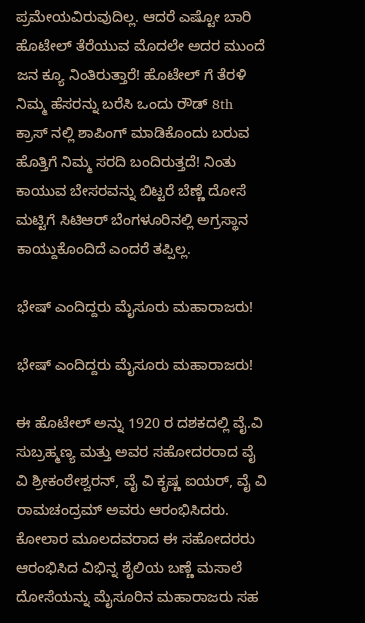ಪ್ರಮೇಯವಿರುವುದಿಲ್ಲ. ಆದರೆ ಎಷ್ಟೋ ಬಾರಿ ಹೊಟೇಲ್ ತೆರೆಯುವ ಮೊದಲೇ ಅದರ ಮುಂದೆ ಜನ ಕ್ಯೂ ನಿಂತಿರುತ್ತಾರೆ! ಹೊಟೇಲ್ ಗೆ ತೆರಳಿ ನಿಮ್ಮ ಹೆಸರನ್ನು ಬರೆಸಿ ಒಂದು ರೌಡ್ 8th ಕ್ರಾಸ್ ನಲ್ಲಿ ಶಾಪಿಂಗ್ ಮಾಡಿಕೊಂದು ಬರುವ ಹೊತ್ತಿಗೆ ನಿಮ್ಮ ಸರದಿ ಬಂದಿರುತ್ತದೆ! ನಿಂತು ಕಾಯುವ ಬೇಸರವನ್ನು ಬಿಟ್ಟರೆ ಬೆಣ್ಣೆ ದೋಸೆ ಮಟ್ಟಿಗೆ ಸಿಟಿಆರ್ ಬೆಂಗಳೂರಿನಲ್ಲಿ ಅಗ್ರಸ್ಥಾನ ಕಾಯ್ದುಕೊಂದಿದೆ ಎಂದರೆ ತಪ್ಪಿಲ್ಲ.

ಭೇಷ್ ಎಂದಿದ್ದರು ಮೈಸೂರು ಮಹಾರಾಜರು!

ಭೇಷ್ ಎಂದಿದ್ದರು ಮೈಸೂರು ಮಹಾರಾಜರು!

ಈ ಹೊಟೇಲ್ ಅನ್ನು 1920 ರ ದಶಕದಲ್ಲಿ ವೈ.ವಿ ಸುಬ್ರಹ್ಮಣ್ಯ ಮತ್ತು ಅವರ ಸಹೋದರರಾದ ವೈ ವಿ ಶ್ರೀಕಂಠೇಶ್ವರನ್, ವೈ ವಿ ಕೃಷ್ಣ ಐಯರ್, ವೈ ವಿ ರಾಮಚಂದ್ರಮ್ ಅವರು ಆರಂಭಿಸಿದರು. ಕೋಲಾರ ಮೂಲದವರಾದ ಈ ಸಹೋದರರು ಆರಂಭಿಸಿದ ವಿಭಿನ್ನ ಶೈಲಿಯ ಬಣ್ಣೆ ಮಸಾಲೆ ದೋಸೆಯನ್ನು ಮೈಸೂರಿನ ಮಹಾರಾಜರು ಸಹ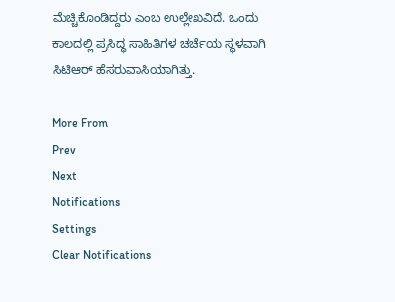ಮೆಚ್ಚಿಕೊಂಡಿದ್ದರು ಎಂಬ ಉಲ್ಲೇಖವಿದೆ. ಒಂದು ಕಾಲದಲ್ಲಿ ಪ್ರಸಿದ್ಧ ಸಾಹಿತಿಗಳ ಚರ್ಚೆಯ ಸ್ಥಳವಾಗಿ ಸಿಟಿಆರ್ ಹೆಸರುವಾಸಿಯಾಗಿತ್ತು.

More From
Prev
Next
Notifications
Settings
Clear Notifications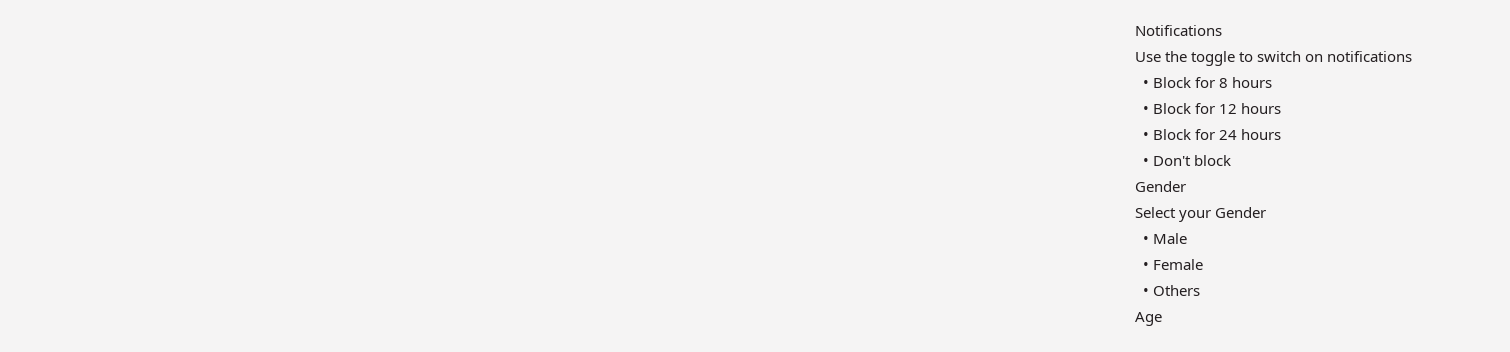Notifications
Use the toggle to switch on notifications
  • Block for 8 hours
  • Block for 12 hours
  • Block for 24 hours
  • Don't block
Gender
Select your Gender
  • Male
  • Female
  • Others
Age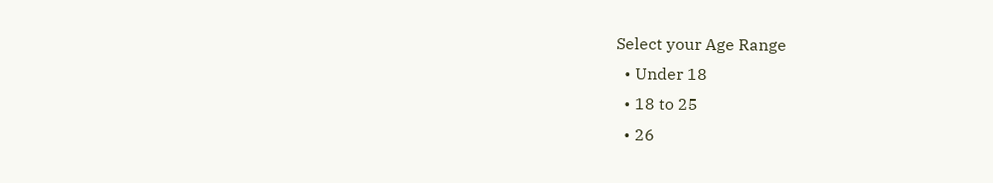Select your Age Range
  • Under 18
  • 18 to 25
  • 26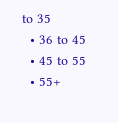to 35
  • 36 to 45
  • 45 to 55
  • 55+